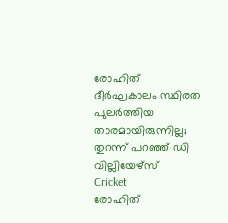രോഹിത് ദീര്‍ഘകാലം സ്ഥിരത പുലര്‍ത്തിയ താരമായിരുന്നില്ല; തുറന്ന് പറഞ്ഞ് ഡി വില്ലിയേഴ്‌സ്
Cricket
രോഹിത്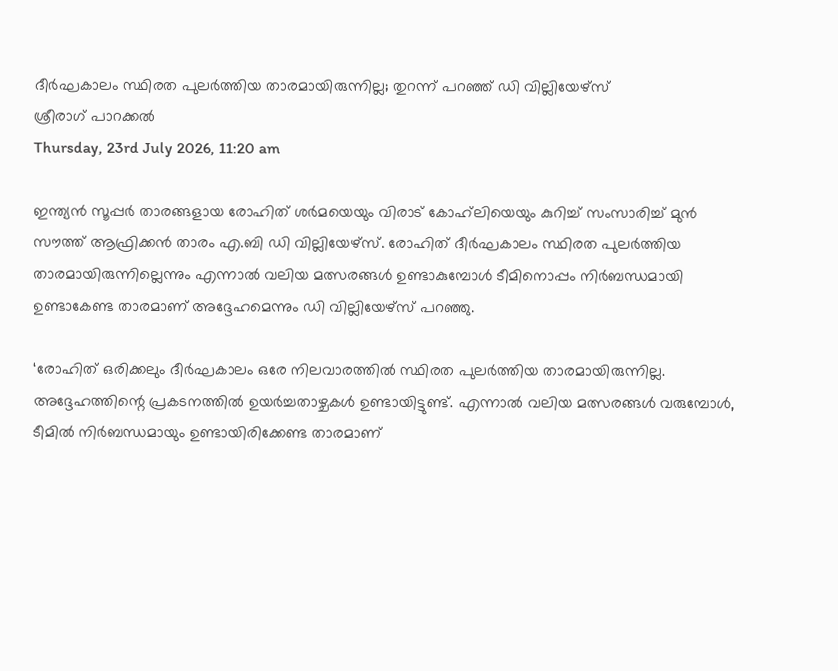ദീര്‍ഘകാലം സ്ഥിരത പുലര്‍ത്തിയ താരമായിരുന്നില്ല; തുറന്ന് പറഞ്ഞ് ഡി വില്ലിയേഴ്‌സ്
ശ്രീരാഗ് പാറക്കല്‍
Thursday, 23rd July 2026, 11:20 am

ഇന്ത്യന്‍ സൂപ്പര്‍ താരങ്ങളായ രോഹിത് ശര്‍മയെയും വിരാട് കോഹ്‌ലിയെയും കുറിച്ച് സംസാരിച്ച് മുന്‍ സൗത്ത് ആഫ്രിക്കന്‍ താരം എ.ബി ഡി വില്ലിയേഴ്‌സ്. രോഹിത് ദീര്‍ഘകാലം സ്ഥിരത പുലര്‍ത്തിയ താരമായിരുന്നില്ലെന്നും എന്നാല്‍ വലിയ മത്സരങ്ങള്‍ ഉണ്ടാകുമ്പോള്‍ ടീമിനൊപ്പം നിര്‍ബന്ധമായി ഉണ്ടാകേണ്ട താരമാണ് അദ്ദേഹമെന്നും ഡി വില്ലിയേഴ്‌സ് പറഞ്ഞു.

‘രോഹിത് ഒരിക്കലും ദീര്‍ഘകാലം ഒരേ നിലവാരത്തില്‍ സ്ഥിരത പുലര്‍ത്തിയ താരമായിരുന്നില്ല. അദ്ദേഹത്തിന്റെ പ്രകടനത്തില്‍ ഉയര്‍ച്ചതാഴ്ചകള്‍ ഉണ്ടായിട്ടുണ്ട്. എന്നാല്‍ വലിയ മത്സരങ്ങള്‍ വരുമ്പോള്‍, ടീമില്‍ നിര്‍ബന്ധമായും ഉണ്ടായിരിക്കേണ്ട താരമാണ്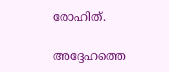രോഹിത്.

അദ്ദേഹത്തെ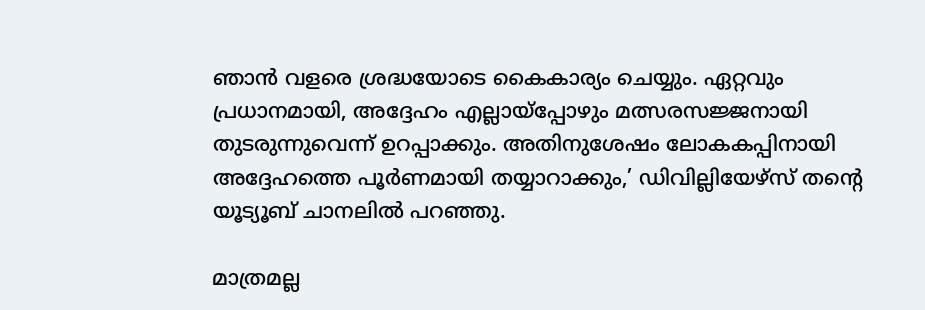ഞാന്‍ വളരെ ശ്രദ്ധയോടെ കൈകാര്യം ചെയ്യും. ഏറ്റവും പ്രധാനമായി, അദ്ദേഹം എല്ലായ്‌പ്പോഴും മത്സരസജ്ജനായി തുടരുന്നുവെന്ന് ഉറപ്പാക്കും. അതിനുശേഷം ലോകകപ്പിനായി അദ്ദേഹത്തെ പൂര്‍ണമായി തയ്യാറാക്കും,’ ഡിവില്ലിയേഴ്‌സ് തന്റെ യൂട്യൂബ് ചാനലില്‍ പറഞ്ഞു.

മാത്രമല്ല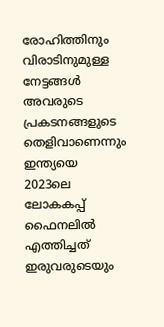രോഹിത്തിനും വിരാടിനുമുള്ള നേട്ടങ്ങള്‍ അവരുടെ പ്രകടനങ്ങളുടെ തെളിവാണെന്നും ഇന്ത്യയെ 2023ലെ ലോകകപ്പ് ഫൈനലില്‍ എത്തിച്ചത് ഇരുവരുടെയും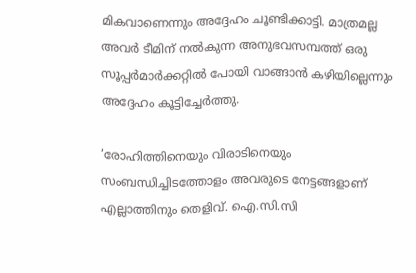മികവാണെന്നും അദ്ദേഹം ചൂണ്ടിക്കാട്ടി. മാത്രമല്ല അവര്‍ ടീമിന് നല്‍കുന്ന അനുഭവസമ്പത്ത് ഒരു സൂപ്പര്‍മാര്‍ക്കറ്റില്‍ പോയി വാങ്ങാന്‍ കഴിയില്ലെന്നും അദ്ദേഹം കൂട്ടിച്ചേര്‍ത്തു.

‘രോഹിത്തിനെയും വിരാടിനെയും സംബന്ധിച്ചിടത്തോളം അവരുടെ നേട്ടങ്ങളാണ് എല്ലാത്തിനും തെളിവ്. ഐ.സി.സി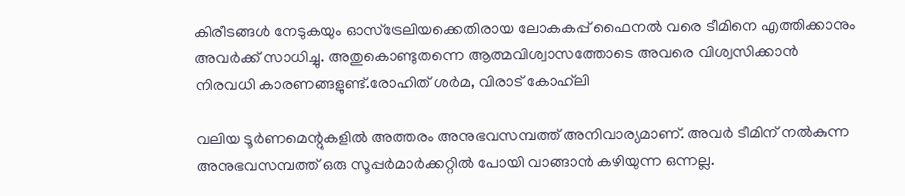കിരീടങ്ങള്‍ നേടുകയും ഓസ്ട്രേലിയക്കെതിരായ ലോകകപ്പ് ഫൈനല്‍ വരെ ടീമിനെ എത്തിക്കാനും അവര്‍ക്ക് സാധിച്ചു. അതുകൊണ്ടുതന്നെ ആത്മവിശ്വാസത്തോടെ അവരെ വിശ്വസിക്കാന്‍ നിരവധി കാരണങ്ങളുണ്ട്.രോഹിത് ശര്‍മ, വിരാട് കോഹ്‌ലി

വലിയ ടൂര്‍ണമെന്റുകളില്‍ അത്തരം അനുഭവസമ്പത്ത് അനിവാര്യമാണ്. അവര്‍ ടീമിന് നല്‍കുന്ന അനുഭവസമ്പത്ത് ഒരു സൂപ്പര്‍മാര്‍ക്കറ്റില്‍ പോയി വാങ്ങാന്‍ കഴിയുന്ന ഒന്നല്ല.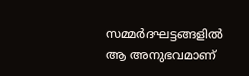സമ്മര്‍ദഘട്ടങ്ങളില്‍ ആ അനുഭവമാണ്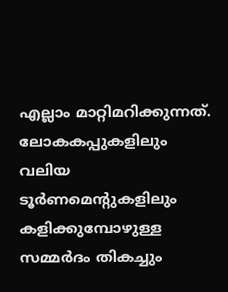എല്ലാം മാറ്റിമറിക്കുന്നത്. ലോകകപ്പുകളിലും വലിയ ടൂര്‍ണമെന്റുകളിലും കളിക്കുമ്പോഴുള്ള സമ്മര്‍ദം തികച്ചും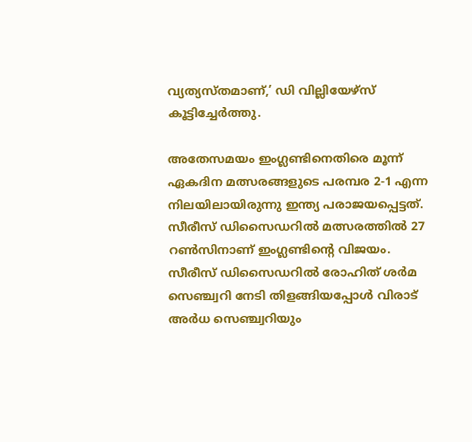വ്യത്യസ്തമാണ്,’ ഡി വില്ലിയേഴ്‌സ് കൂട്ടിച്ചേര്‍ത്തു.

അതേസമയം ഇംഗ്ലണ്ടിനെതിരെ മൂന്ന് ഏകദിന മത്സരങ്ങളുടെ പരമ്പര 2-1 എന്ന നിലയിലായിരുന്നു ഇന്ത്യ പരാജയപ്പെട്ടത്. സീരീസ് ഡിസൈഡറില്‍ മത്സരത്തില്‍ 27 റണ്‍സിനാണ് ഇംഗ്ലണ്ടിന്റെ വിജയം. സീരീസ് ഡിസൈഡറില്‍ രോഹിത് ശര്‍മ സെഞ്ച്വറി നേടി തിളങ്ങിയപ്പോള്‍ വിരാട് അര്‍ധ സെഞ്ച്വറിയും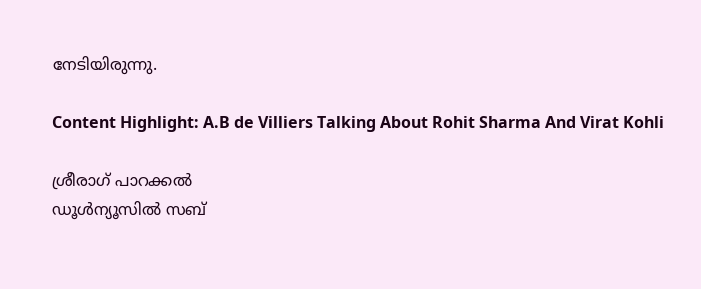നേടിയിരുന്നു.

Content Highlight: A.B de Villiers Talking About Rohit Sharma And Virat Kohli

ശ്രീരാഗ് പാറക്കല്‍
ഡൂള്‍ന്യൂസില്‍ സബ്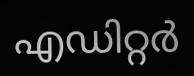എഡിറ്റര്‍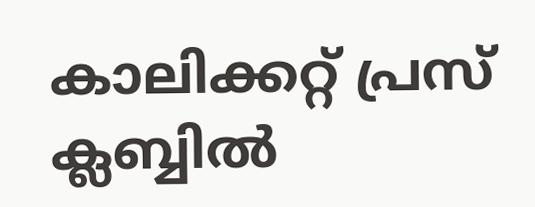കാലിക്കറ്റ് പ്രസ് ക്ലബ്ബില്‍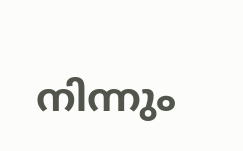നിന്നും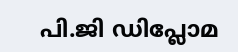പി.ജി ഡിപ്ലോമ